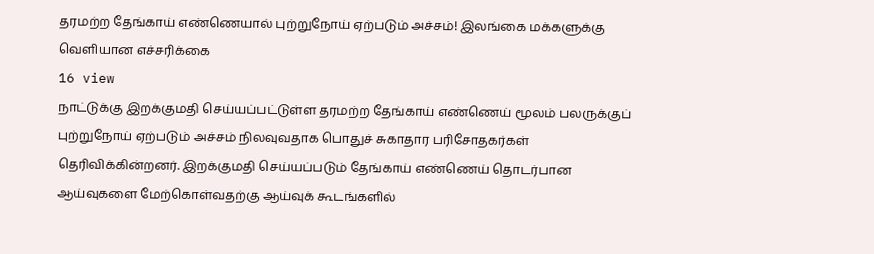தரமற்ற தேங்காய் எண்ணெயால் புற்றுநோய் ஏற்படும் அச்சம்! இலங்கை மக்களுக்கு வெளியான எச்சரிக்கை
16 view
நாட்டுக்கு இறக்குமதி செய்யப்பட்டுள்ள தரமற்ற தேங்காய் எண்ணெய் மூலம் பலருக்குப் புற்றுநோய் ஏற்படும் அச்சம் நிலவுவதாக பொதுச் சுகாதார பரிசோதகர்கள் தெரிவிக்கின்றனர். இறக்குமதி செய்யப்படும் தேங்காய் எண்ணெய் தொடர்பான ஆய்வுகளை மேற்கொள்வதற்கு ஆய்வுக் கூடங்களில்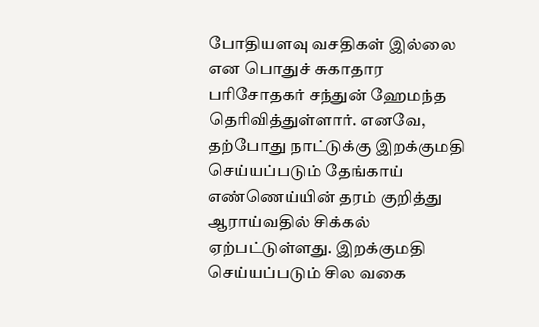போதியளவு வசதிகள் இல்லை என பொதுச் சுகாதார பரிசோதகர் சந்துன் ஹேமந்த தெரிவித்துள்ளார். எனவே, தற்போது நாட்டுக்கு இறக்குமதி செய்யப்படும் தேங்காய் எண்ணெய்யின் தரம் குறித்து ஆராய்வதில் சிக்கல் ஏற்பட்டுள்ளது. இறக்குமதி செய்யப்படும் சில வகை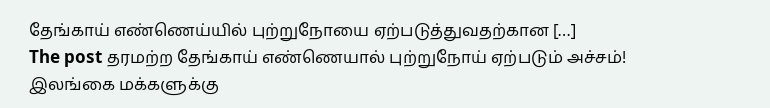தேங்காய் எண்ணெய்யில் புற்றுநோயை ஏற்படுத்துவதற்கான […]
The post தரமற்ற தேங்காய் எண்ணெயால் புற்றுநோய் ஏற்படும் அச்சம்! இலங்கை மக்களுக்கு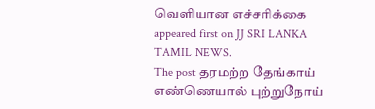வெளியான எச்சரிக்கை appeared first on JJ SRI LANKA TAMIL NEWS.
The post தரமற்ற தேங்காய் எண்ணெயால் புற்றுநோய்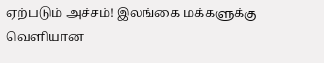ஏற்படும் அச்சம்! இலங்கை மக்களுக்கு வெளியான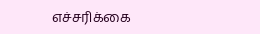எச்சரிக்கை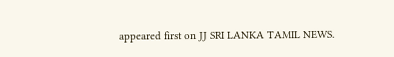appeared first on JJ SRI LANKA TAMIL NEWS.